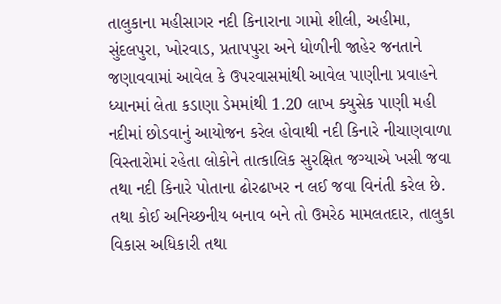તાલુકાના મહીસાગર નદી કિનારાના ગામો શીલી, અહીમા, સુંદલપુરા, ખોરવાડ, પ્રતાપપુરા અને ધોળીની જાહેર જનતાને જણાવવામાં આવેલ કે ઉપરવાસમાંથી આવેલ પાણીના પ્રવાહને ધ્યાનમાં લેતા કડાણા ડેમમાંથી 1.20 લાખ ક્યુસેક પાણી મહી નદીમાં છોડવાનું આયોજન કરેલ હોવાથી નદી કિનારે નીચાણવાળા વિસ્તારોમાં રહેતા લોકોને તાત્કાલિક સુરક્ષિત જગ્યાએ ખસી જવા તથા નદી કિનારે પોતાના ઢોરઢાખર ન લઈ જવા વિનંતી કરેલ છે. તથા કોઈ અનિચ્છનીય બનાવ બને તો ઉમરેઠ મામલતદાર, તાલુકા વિકાસ અધિકારી તથા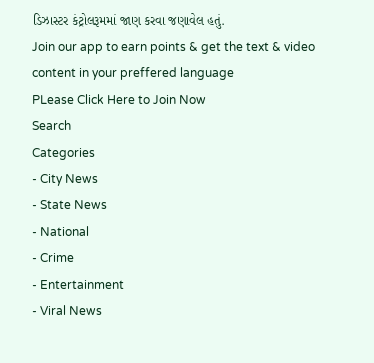ડિઝાસ્ટર કંટ્રોલરૂમમાં જાણ કરવા જણાવેલ હતું.
Join our app to earn points & get the text & video content in your preffered language
PLease Click Here to Join Now
Search
Categories
- City News
- State News
- National
- Crime
- Entertainment
- Viral News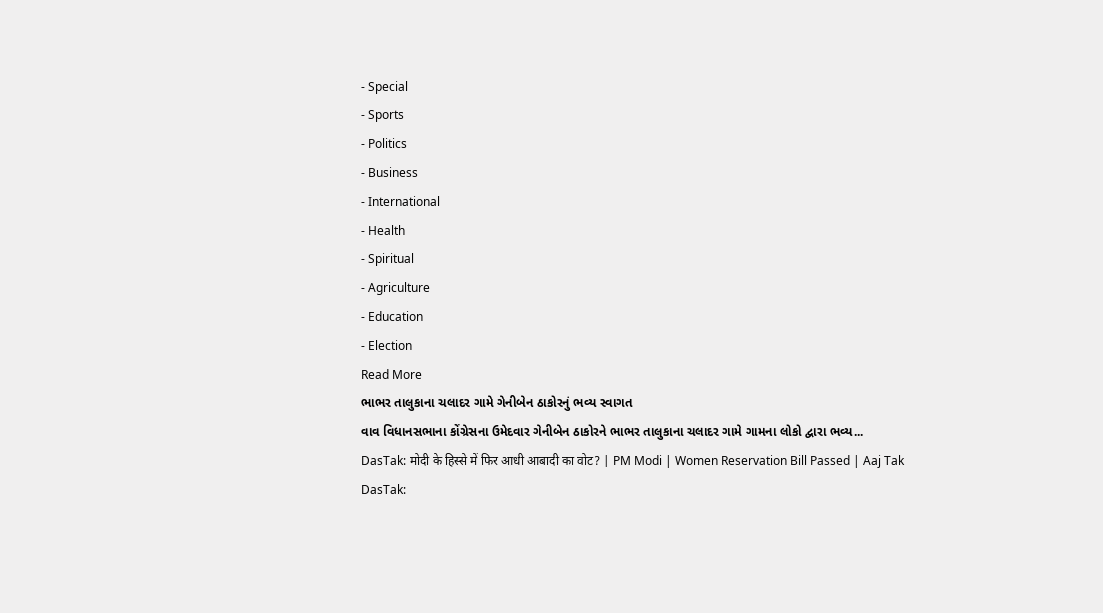- Special
- Sports
- Politics
- Business
- International
- Health
- Spiritual
- Agriculture
- Education
- Election
Read More
ભાભર તાલુકાના ચલાદર ગામે ગેનીબેન ઠાકોરનું ભવ્ય સ્વાગત
વાવ વિધાનસભાના કોંગ્રેસના ઉમેદવાર ગેનીબેન ઠાકોરને ભાભર તાલુકાના ચલાદર ગામે ગામના લોકો દ્વારા ભવ્ય...
DasTak: मोदी के हिस्से में फिर आधी आबादी का वोट? | PM Modi | Women Reservation Bill Passed | Aaj Tak
DasTak: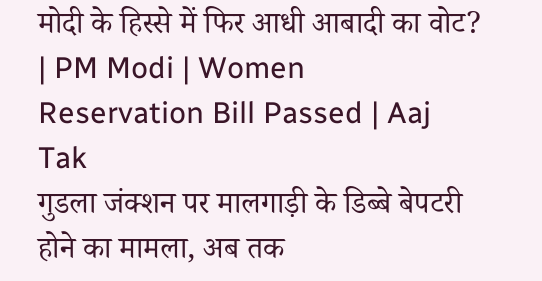मोदी के हिस्से में फिर आधी आबादी का वोट? | PM Modi | Women Reservation Bill Passed | Aaj Tak
गुडला जंक्शन पर मालगाड़ी के डिब्बे बेपटरी होने का मामला, अब तक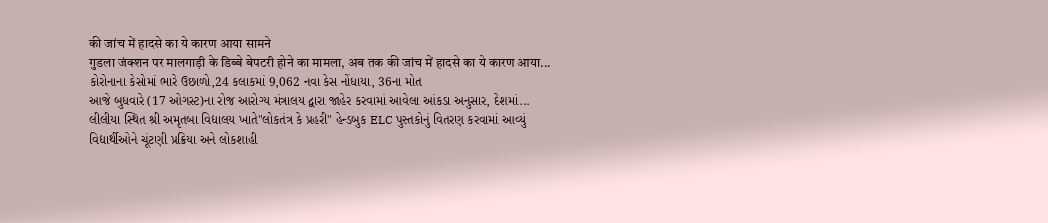की जांच में हादसे का ये कारण आया सामने
गुडला जंक्शन पर मालगाड़ी के डिब्बे बेपटरी होने का मामला, अब तक की जांच में हादसे का ये कारण आया...
કોરોનાના કેસોમાં ભારે ઉછાળો,24 કલાકમાં 9,062 નવા કેસ નોંધાયા, 36ના મોત
આજે બુધવારે (17 ઓગસ્ટ)ના રોજ આરોગ્ય મંત્રાલય દ્વારા જાહેર કરવામાં આવેલા આંકડા અનુસાર, દેશમાં...
લીલીયા સ્થિત શ્રી અમૃતબા વિદ્યાલય ખાતે"લોકતંત્ર કે પ્રહરી" હેન્ડબુક ELC પુસ્તકોનું વિતરણ કરવામાં આવ્યું
વિદ્યાર્થીઓને ચૂંટણી પ્રક્રિયા અને લોકશાહી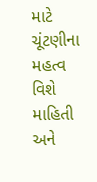માટે ચૂંટણીના મહત્વ વિશે માહિતી અને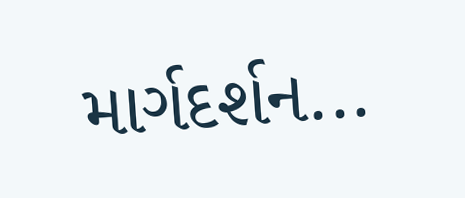માર્ગદર્શન...